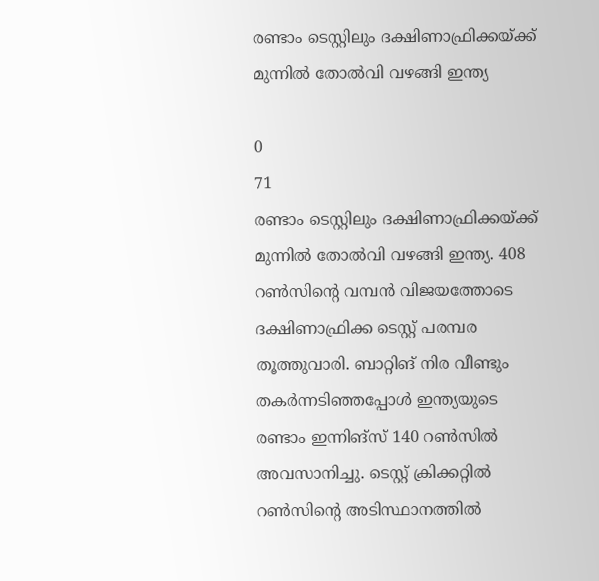രണ്ടാം ടെസ്റ്റിലും ദക്ഷിണാഫ്രിക്കയ്ക്ക് മുന്നില്‍ തോൽ‌വി വഴങ്ങി ഇന്ത്യ

0
71
രണ്ടാം ടെസ്റ്റിലും ദക്ഷിണാഫ്രിക്കയ്ക്ക് മുന്നില്‍ തോൽ‌വി വഴങ്ങി ഇന്ത്യ. 408 റണ്‍സിന്റെ വമ്പന്‍ വിജയത്തോടെ ദക്ഷിണാഫ്രിക്ക ടെസ്റ്റ് പരമ്പര തൂത്തുവാരി. ബാറ്റിങ് നിര വീണ്ടും തകര്‍ന്നടിഞ്ഞപ്പോൾ ഇന്ത്യയുടെ രണ്ടാം ഇന്നിങ്‌സ് 140 റൺസിൽ അവസാനിച്ചു. ടെസ്റ്റ് ക്രിക്കറ്റിൽ റൺസിന്റെ അടിസ്ഥാനത്തിൽ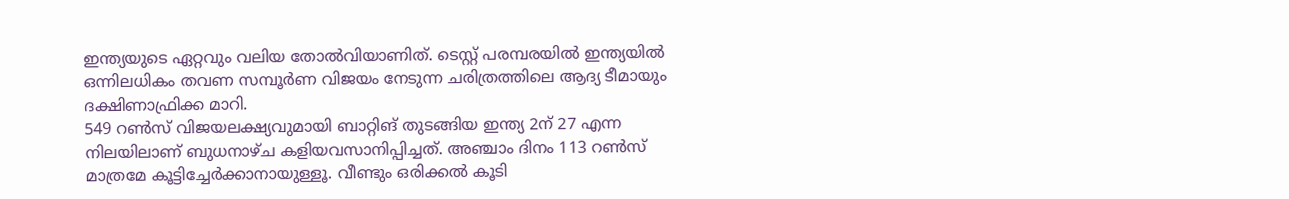ഇന്ത്യയുടെ ഏറ്റവും വലിയ തോൽവിയാണിത്. ടെസ്റ്റ് പരമ്പരയിൽ ഇന്ത്യയിൽ ഒന്നിലധികം തവണ സമ്പൂർണ വിജയം നേടുന്ന ചരിത്രത്തിലെ ആദ്യ ടീമായും ദക്ഷിണാഫ്രിക്ക മാറി.
549 റണ്‍സ് വിജയലക്ഷ്യവുമായി ബാറ്റിങ് തുടങ്ങിയ ഇന്ത്യ 2ന് 27 എന്ന നിലയിലാണ് ബുധനാഴ്ച കളിയവസാനിപ്പിച്ചത്. അഞ്ചാം ദിനം 113 റണ്‍സ് മാത്രമേ കൂട്ടിച്ചേര്‍ക്കാനായുള്ളൂ. വീണ്ടും ഒരിക്കൽ കൂടി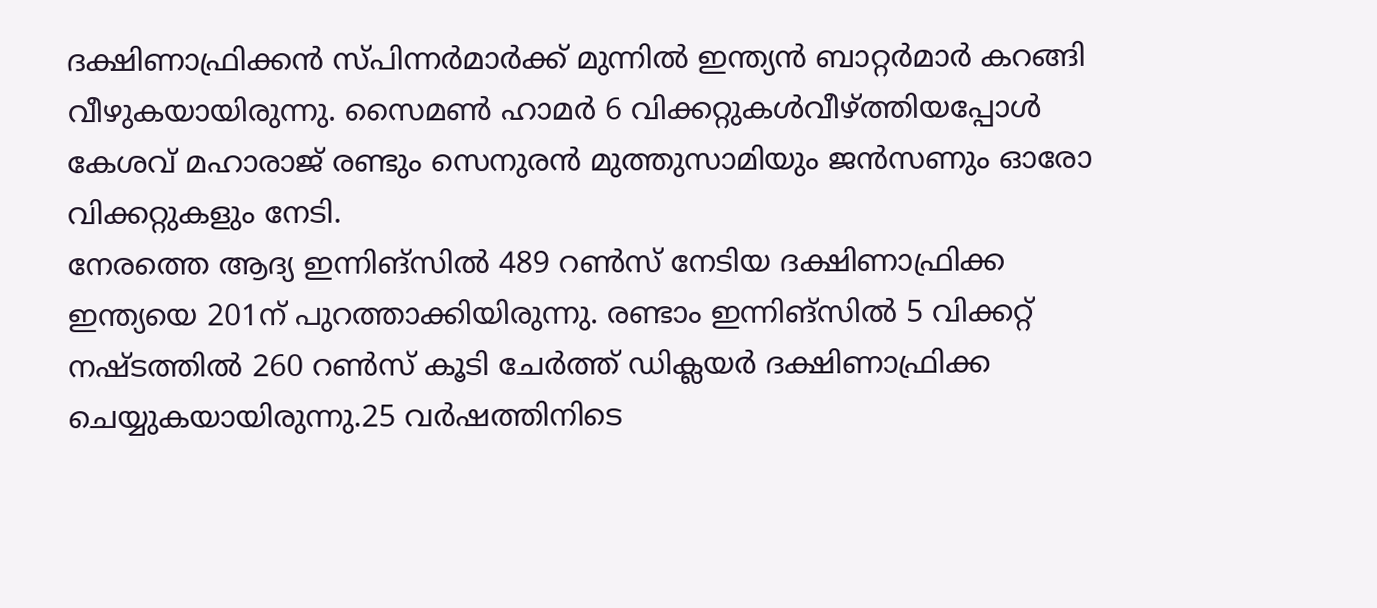ദക്ഷിണാഫ്രിക്കന്‍ സ്പിന്നര്‍മാര്‍ക്ക് മുന്നില്‍ ഇന്ത്യന്‍ ബാറ്റര്‍മാര്‍ കറങ്ങി വീഴുകയായിരുന്നു. സൈമണ്‍ ഹാമര്‍ 6 വിക്കറ്റുകള്‍വീഴ്ത്തിയപ്പോൾ കേശവ് മഹാരാജ് രണ്ടും സെനുരന്‍ മുത്തുസാമിയും ജന്‍സണും ഓരോ വിക്കറ്റുകളും നേടി.
നേരത്തെ ആദ്യ ഇന്നിങ്‌സില്‍ 489 റണ്‍സ് നേടിയ ദക്ഷിണാഫ്രിക്ക ഇന്ത്യയെ 201ന് പുറത്താക്കിയിരുന്നു. രണ്ടാം ഇന്നിങ്‌സില്‍ 5 വിക്കറ്റ് നഷ്ടത്തില്‍ 260 റണ്‍സ് കൂടി ചേര്‍ത്ത് ഡിക്ലയര്‍ ദക്ഷിണാഫ്രിക്ക ചെയ്യുകയായിരുന്നു.25 വര്‍ഷത്തിനിടെ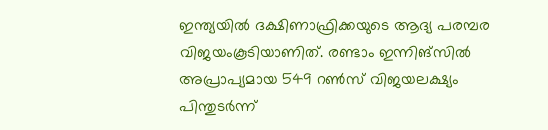ഇന്ത്യയില്‍ ദക്ഷിണാഫ്രിക്കയുടെ ആദ്യ പരമ്പര വിജയംകൂടിയാണിത്. രണ്ടാം ഇന്നിങ്‌സില്‍ അപ്രാപ്യമായ 549 റണ്‍സ് വിജയലക്ഷ്യം പിന്തുടര്‍ന്ന്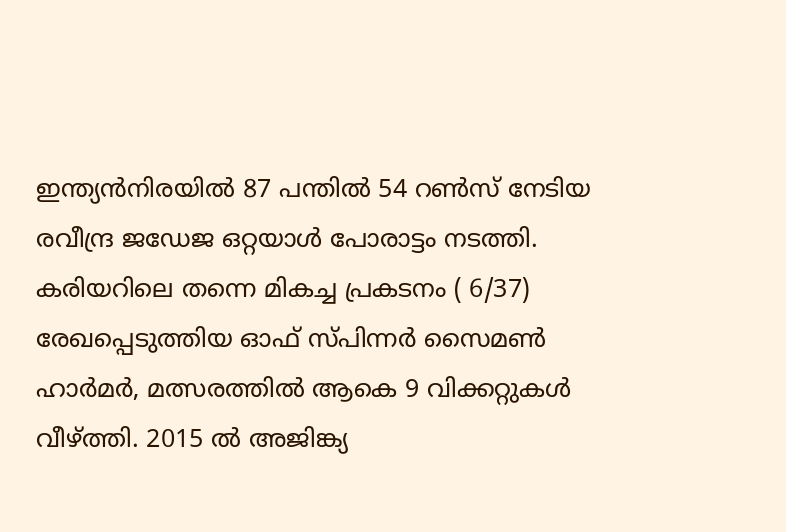ഇന്ത്യന്‍നിരയില്‍ 87 പന്തില്‍ 54 റണ്‍സ് നേടിയ രവീന്ദ്ര ജഡേജ ഒറ്റയാള്‍ പോരാട്ടം നടത്തി.
കരിയറിലെ തന്നെ മികച്ച പ്രകടനം ( 6/37) രേഖപ്പെടുത്തിയ ഓഫ് സ്പിന്നര്‍ സൈമണ്‍ ഹാര്‍മര്‍, മത്സരത്തില്‍ ആകെ 9 വിക്കറ്റുകള്‍ വീഴ്ത്തി. 2015 ല്‍ അജിങ്ക്യ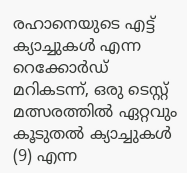രഹാനെയുടെ എട്ട് ക്യാച്ചുകള്‍ എന്ന റെക്കോര്‍ഡ് മറികടന്ന്, ഒരു ടെസ്റ്റ് മത്സരത്തില്‍ ഏറ്റവും കൂടുതല്‍ ക്യാച്ചുകള്‍ (9) എന്ന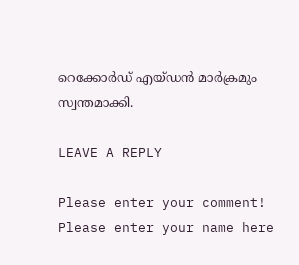റെക്കോര്‍ഡ് എയ്ഡന്‍ മാര്‍ക്രമും സ്വന്തമാക്കി.

LEAVE A REPLY

Please enter your comment!
Please enter your name here